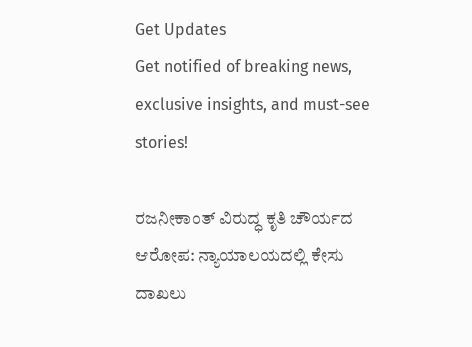Get Updates
Get notified of breaking news, exclusive insights, and must-see stories!

ರಜನೀಕಾಂತ್ ವಿರುದ್ಧ ಕೃತಿ ಚೌರ್ಯದ ಆರೋಪ: ನ್ಯಾಯಾಲಯದಲ್ಲಿ ಕೇಸು ದಾಖಲು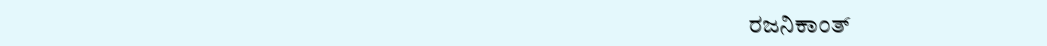ರಜನಿಕಾಂತ್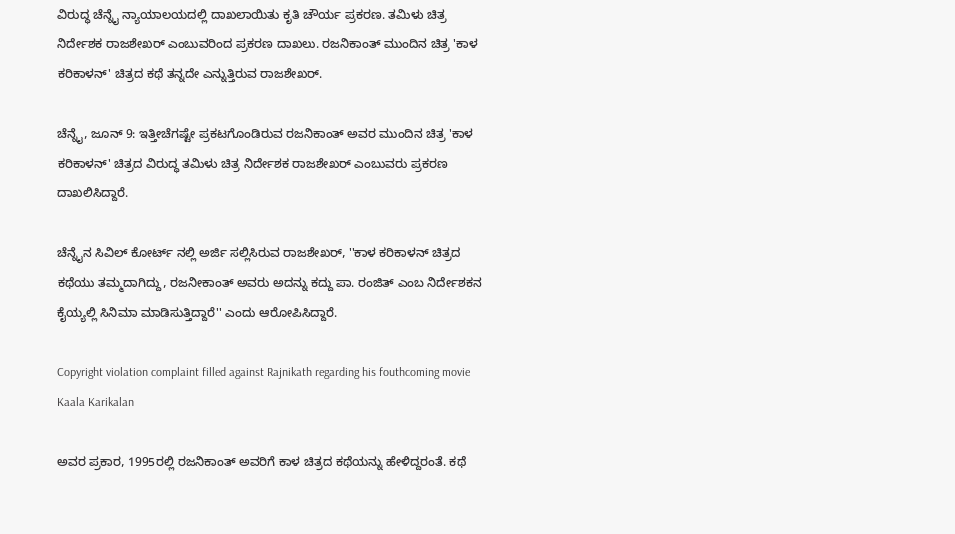ವಿರುದ್ಧ ಚೆನ್ನೈ ನ್ಯಾಯಾಲಯದಲ್ಲಿ ದಾಖಲಾಯಿತು ಕೃತಿ ಚೌರ್ಯ ಪ್ರಕರಣ. ತಮಿಳು ಚಿತ್ರ ನಿರ್ದೇಶಕ ರಾಜಶೇಖರ್ ಎಂಬುವರಿಂದ ಪ್ರಕರಣ ದಾಖಲು. ರಜನಿಕಾಂತ್ ಮುಂದಿನ ಚಿತ್ರ 'ಕಾಳ ಕರಿಕಾಳನ್' ಚಿತ್ರದ ಕಥೆ ತನ್ನದೇ ಎನ್ನುತ್ತಿರುವ ರಾಜಶೇಖರ್.

ಚೆನ್ನೈ, ಜೂನ್ 9: ಇತ್ತೀಚೆಗಷ್ಟೇ ಪ್ರಕಟಗೊಂಡಿರುವ ರಜನಿಕಾಂತ್ ಅವರ ಮುಂದಿನ ಚಿತ್ರ 'ಕಾಳ ಕರಿಕಾಳನ್' ಚಿತ್ರದ ವಿರುದ್ಧ ತಮಿಳು ಚಿತ್ರ ನಿರ್ದೇಶಕ ರಾಜಶೇಖರ್ ಎಂಬುವರು ಪ್ರಕರಣ ದಾಖಲಿಸಿದ್ದಾರೆ.

ಚೆನ್ನೈನ ಸಿವಿಲ್ ಕೋರ್ಟ್ ನಲ್ಲಿ ಅರ್ಜಿ ಸಲ್ಲಿಸಿರುವ ರಾಜಶೇಖರ್, ''ಕಾಳ ಕರಿಕಾಳನ್ ಚಿತ್ರದ ಕಥೆಯು ತಮ್ಮದಾಗಿದ್ದು, ರಜನೀಕಾಂತ್ ಅವರು ಅದನ್ನು ಕದ್ದು ಪಾ. ರಂಜಿತ್ ಎಂಬ ನಿರ್ದೇಶಕನ ಕೈಯ್ಯಲ್ಲಿ ಸಿನಿಮಾ ಮಾಡಿಸುತ್ತಿದ್ದಾರೆ'' ಎಂದು ಆರೋಪಿಸಿದ್ದಾರೆ.

Copyright violation complaint filled against Rajnikath regarding his fouthcoming movie Kaala Karikalan

ಅವರ ಪ್ರಕಾರ, 1995ರಲ್ಲಿ ರಜನಿಕಾಂತ್ ಅವರಿಗೆ ಕಾಳ ಚಿತ್ರದ ಕಥೆಯನ್ನು ಹೇಳಿದ್ದರಂತೆ. ಕಥೆ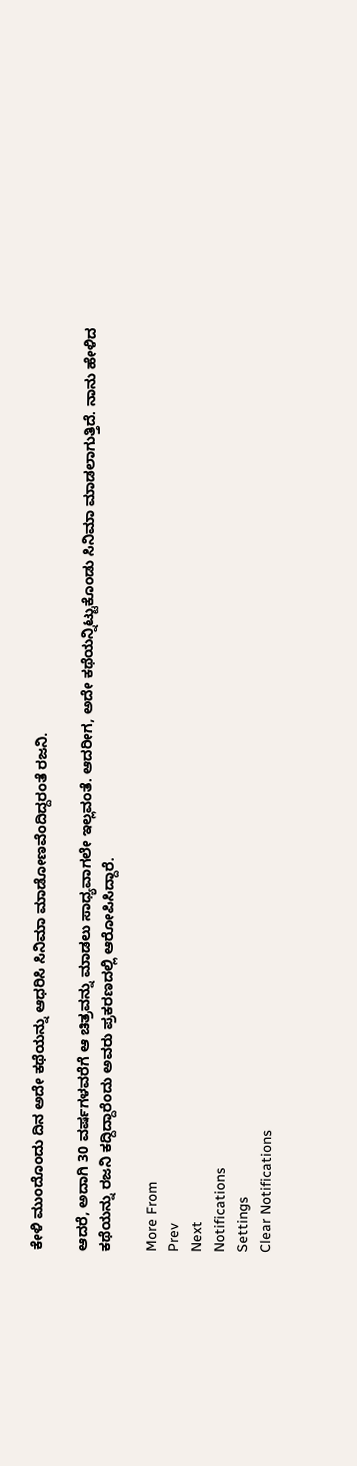ಕೇಳಿ ಮುಂದೊಂದು ದಿನ ಅದೇ ಕಥೆಯನ್ನು ಆಧರಿಸಿ ಸಿನಿಮಾ ಮಾಡೋಣವೆಂದಿದ್ದರಂತೆ ರಜನಿ.

ಆದರೆ, ಅದಾಗಿ 30 ವರ್ಷಗಳವರೆಗೆ ಆ ಚಿತ್ರವನ್ನು ಮಾಡಲು ಸಾಧ್ಯವಾಗಲೇ ಇಲ್ಲವಂತೆ. ಆದರೀಗ, ಅದೇ ಕಥೆಯನ್ನಿಟ್ಟುಕೊಂಡು ಸಿನಿಮಾ ಮಾಡಲಾಗುತ್ತಿದೆ. ನಾನು ಹೇಳಿದ ಕಥೆಯನ್ನು ರಜನಿ ಕದ್ದಿದ್ದಾರೆಂದು ಅವರು ಪ್ರಕರಣದಲ್ಲಿ ಆರೋಪಿಸಿದ್ದಾರೆ.

More From
Prev
Next
Notifications
Settings
Clear Notifications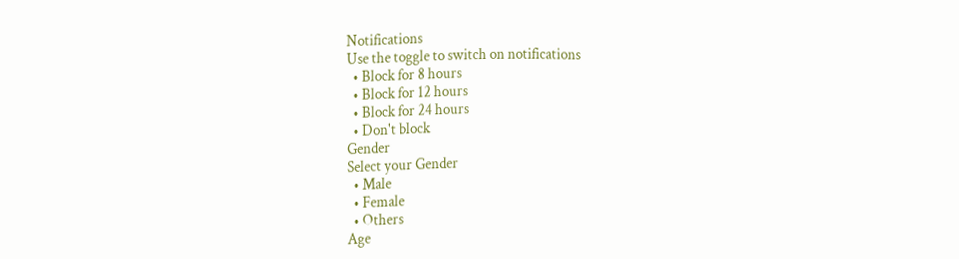Notifications
Use the toggle to switch on notifications
  • Block for 8 hours
  • Block for 12 hours
  • Block for 24 hours
  • Don't block
Gender
Select your Gender
  • Male
  • Female
  • Others
Age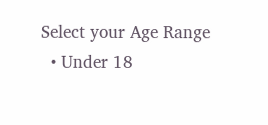Select your Age Range
  • Under 18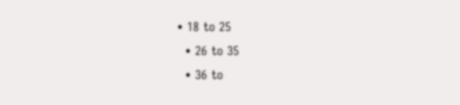• 18 to 25
  • 26 to 35
  • 36 to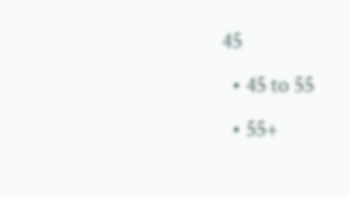45
  • 45 to 55
  • 55+